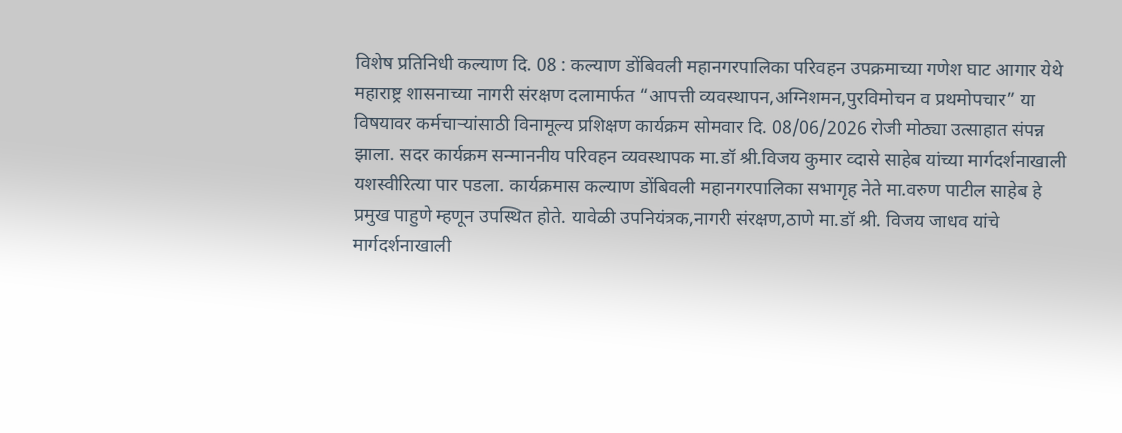विशेष प्रतिनिधी कल्याण दि. 08 : कल्याण डोंबिवली महानगरपालिका परिवहन उपक्रमाच्या गणेश घाट आगार येथे महाराष्ट्र शासनाच्या नागरी संरक्षण दलामार्फत “आपत्ती व्यवस्थापन,अग्निशमन,पुरविमोचन व प्रथमोपचार” या विषयावर कर्मचाऱ्यांसाठी विनामूल्य प्रशिक्षण कार्यक्रम सोमवार दि. 08/06/2026 रोजी मोठ्या उत्साहात संपन्न झाला. सदर कार्यक्रम सन्माननीय परिवहन व्यवस्थापक मा.डॉ श्री.विजय कुमार व्दासे साहेब यांच्या मार्गदर्शनाखाली यशस्वीरित्या पार पडला. कार्यक्रमास कल्याण डोंबिवली महानगरपालिका सभागृह नेते मा.वरुण पाटील साहेब हे प्रमुख पाहुणे म्हणून उपस्थित होते. यावेळी उपनियंत्रक,नागरी संरक्षण,ठाणे मा.डॉ श्री. विजय जाधव यांचे मार्गदर्शनाखाली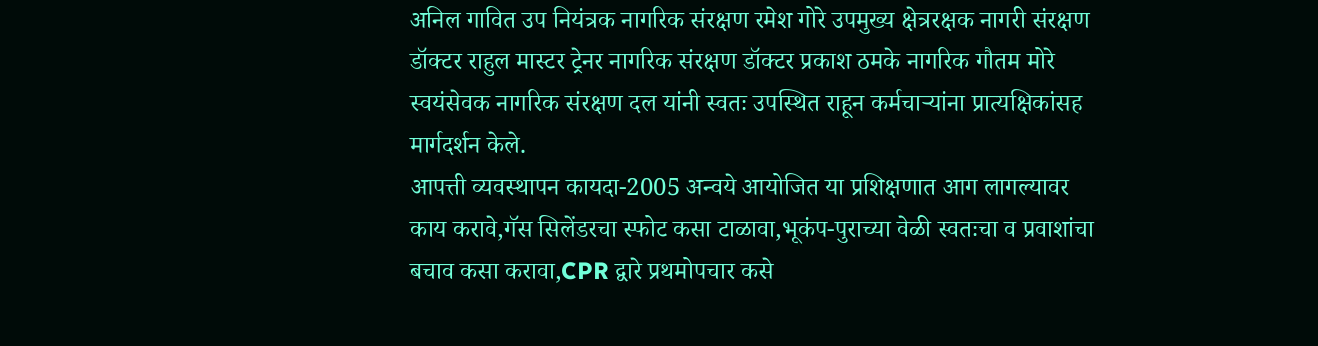अनिल गावित उप नियंत्रक नागरिक संरक्षण रमेश गोरे उपमुख्य क्षेत्ररक्षक नागरी संरक्षण डॉक्टर राहुल मास्टर ट्रेनर नागरिक संरक्षण डॉक्टर प्रकाश ठमके नागरिक गौतम मोरे स्वयंसेवक नागरिक संरक्षण दल यांनी स्वतः उपस्थित राहून कर्मचाऱ्यांना प्रात्यक्षिकांसह मार्गदर्शन केले.
आपत्ती व्यवस्थापन कायदा-2005 अन्वये आयोजित या प्रशिक्षणात आग लागल्यावर काय करावे,गॅस सिलेंडरचा स्फोट कसा टाळावा,भूकंप-पुराच्या वेळी स्वतःचा व प्रवाशांचा बचाव कसा करावा,CPR द्वारे प्रथमोपचार कसे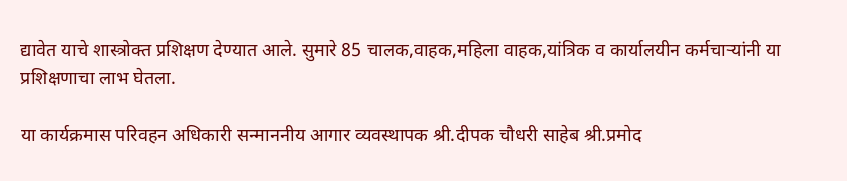द्यावेत याचे शास्त्रोक्त प्रशिक्षण देण्यात आले. सुमारे 85 चालक,वाहक,महिला वाहक,यांत्रिक व कार्यालयीन कर्मचाऱ्यांनी या प्रशिक्षणाचा लाभ घेतला.

या कार्यक्रमास परिवहन अधिकारी सन्माननीय आगार व्यवस्थापक श्री.दीपक चौधरी साहेब श्री.प्रमोद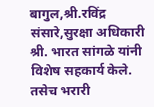बागुल,श्री.रविंद्र संसारे,सुरक्षा अधिकारी श्री. भारत सांगळे यांनी विशेष सहकार्य केले. तसेच भरारी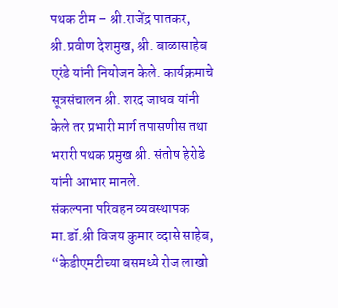पथक टीम – श्री.राजेंद्र पातकर, श्री.प्रवीण देशमुख, श्री. बाळासाहेब एरंडे यांनी नियोजन केले. कार्यक्रमाचे सूत्रसंचालन श्री. शरद जाधव यांनी केले तर प्रभारी मार्ग तपासणीस तथा भरारी पथक प्रमुख श्री. संतोष हेरोडे यांनी आभार मानले.
संकल्पना परिवहन व्यवस्थापक मा.डॉ.श्री विजय कुमार व्दासे साहेब, “केडीएमटीच्या बसमध्ये रोज लाखो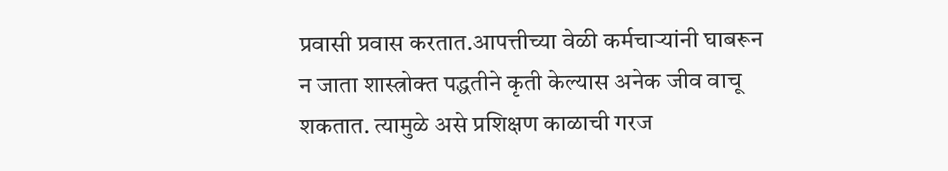प्रवासी प्रवास करतात.आपत्तीच्या वेळी कर्मचाऱ्यांनी घाबरून न जाता शास्त्रोक्त पद्धतीने कृती केल्यास अनेक जीव वाचू शकतात. त्यामुळे असे प्रशिक्षण काळाची गरज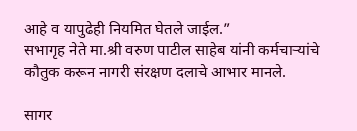आहे व यापुढेही नियमित घेतले जाईल.”
सभागृह नेते मा.श्री वरुण पाटील साहेब यांनी कर्मचाऱ्यांचे कौतुक करून नागरी संरक्षण दलाचे आभार मानले.

सागर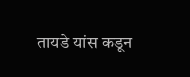तायडे यांस कडून